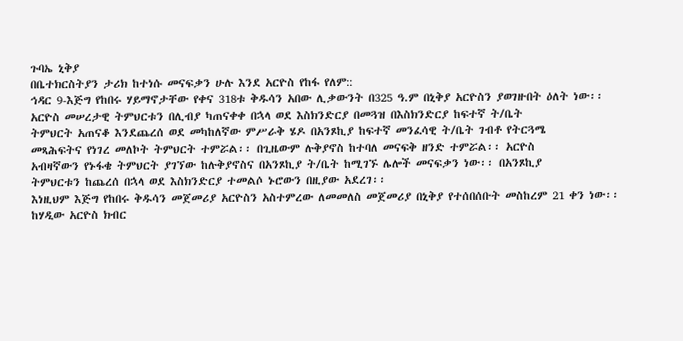ጉባኤ ኒቅያ
በቤተክርስትያን ታሪክ ከተነሱ መናፍቃን ሁሉ እንደ አርዮስ የከፋ የለም::
ኅዳር 9-እጅግ የከበሩ ሃይማኖታቸው የቀና 318ቱ ቅዱሳን አበው ሊቃውንት በ325 ዓ.ም በኒቅያ አርዮስን ያወገዙበት ዕለት ነው፡፡
አርዮስ መሠረታዊ ትምህርቱን በሊብያ ካጠናቀቀ በኋላ ወደ እስክንድርያ በመጓዝ በእስክንድርያ ከፍተኛ ት/ቤት
ትምህርት አጠናቆ እንደጨረሰ ወደ መካከለኛው ምሥራቅ ሄዶ በአንጾኪያ ከፍተኛ መንፈሳዊ ት/ቤት ገብቶ የትርጓሜ
መጻሕፍትና የነገረ መለኮት ትምህርት ተምሯል፡፡ በጊዜውም ሉቅያኖስ ከተባለ መናፍቅ ዘንድ ተምሯል፡፡ አርዮስ
አብዛኛውን የኑፋቄ ትምህርት ያገኘው ከሉቅያኖስና በአንጾኪያ ት/ቤት ከሚገኙ ሌሎች መናፍቃን ነው፡፡ በአንጾኪያ
ትምህርቱን ከጨረሰ በኋላ ወደ እስክንድርያ ተመልሶ ኑሮውን በዚያው አደረገ፡፡
እነዚህም እጅግ የከበሩ ቅዱሳን መጀመሪያ አርዮስን አስተምረው ለመመለስ መጀመሪያ በኒቅያ የተሰበሰቡት መስከረም 21 ቀን ነው፡፡ ከሃዲው አርዮስ ክብር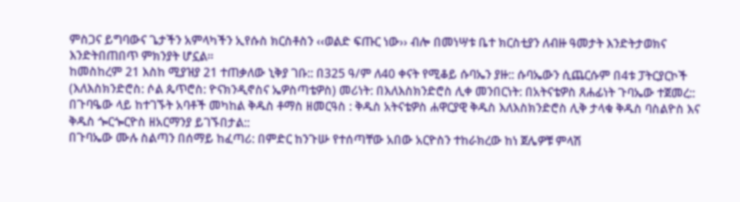ምስጋና ይግባውና ጌታችን አምላካችን ኢየሱስ ክርስቶስን ‹‹ወልድ ፍጡር ነው›› ብሎ በመነሣቱ ቤተ ክርስቲያን ለብዙ ዓመታት እንድትታወክና እንድትበጠበጥ ምክንያት ሆኗል፡፡
ከመስከረም 21 እስከ ሚያዝያ 21 ተጠቃለው ኒቅያ ገቡ:: በ325 ዓ/ም ለ40 ቀናት የሚቆይ ሱባኤን ያዙ:: ሱባኤውን ሲጨርሱም በ4ቱ ፓትርያርኮች (እለእስክንድሮስ: ሶል ጴጥሮስ: ዮናክንዲኖስና ኤዎስጣቴዎስ) መሪነት: በእለእስክንድሮስ ሊቀ መንበርነት: በአትናቴዎስ ጸሐፊነት ጉባኤው ተጀመረ::
በጉባዔው ላይ ከተገኙት አባቶች መካከል ቅዱስ ቶማስ ዘመርዓስ : ቅዱስ አትናቴዎስ ሐዋርያዊ ቅዱስ እለእስክንድሮስ ሊቅ ታላቁ ቅዱስ ባስልዮስ እና ቅዱስ ጐርጐርዮስ ዘአርማንያ ይገኙበታል::
በጉባኤው ሙሉ ስልጣን በሰማይ ከፈጣሪ: በምድር ከንጉሡ የተሰጣቸው አበው አርዮስን ተከራክረው ከነ ጀሌዎቹ ምላሽ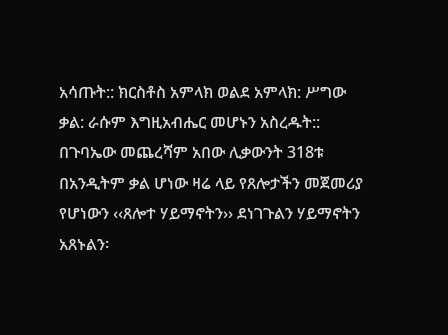አሳጡት:: ክርስቶስ አምላክ ወልደ አምላክ: ሥግው ቃል: ራሱም እግዚአብሔር መሆኑን አስረዱት::
በጉባኤው መጨረሻም አበው ሊቃውንት 318ቱ በአንዲትም ቃል ሆነው ዛሬ ላይ የጸሎታችን መጀመሪያ የሆነውን ‹‹ጸሎተ ሃይማኖትን›› ደነገጉልን ሃይማኖትን አጸኑልን፡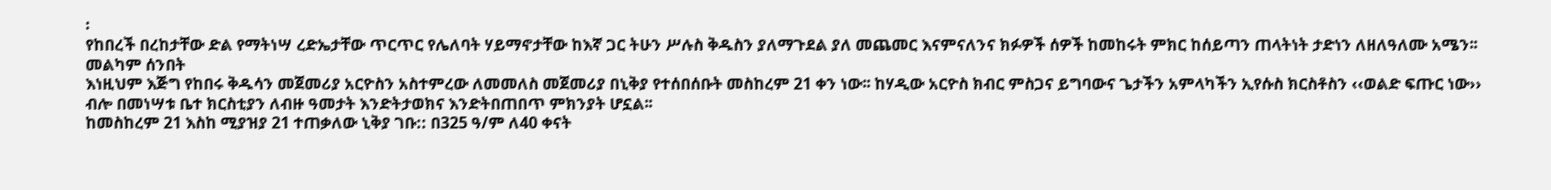፡
የከበረች በረከታቸው ድል የማትነሣ ረድኤታቸው ጥርጥር የሌለባት ሃይማኖታቸው ከእኛ ጋር ትሁን ሥሉስ ቅዱስን ያለማጉደል ያለ መጨመር እናምናለንና ክፉዎች ሰዎች ከመከሩት ምክር ከሰይጣን ጠላትነት ታድነን ለዘለዓለሙ አሜን፡፡
መልካም ሰንበት
እነዚህም እጅግ የከበሩ ቅዱሳን መጀመሪያ አርዮስን አስተምረው ለመመለስ መጀመሪያ በኒቅያ የተሰበሰቡት መስከረም 21 ቀን ነው፡፡ ከሃዲው አርዮስ ክብር ምስጋና ይግባውና ጌታችን አምላካችን ኢየሱስ ክርስቶስን ‹‹ወልድ ፍጡር ነው›› ብሎ በመነሣቱ ቤተ ክርስቲያን ለብዙ ዓመታት እንድትታወክና እንድትበጠበጥ ምክንያት ሆኗል፡፡
ከመስከረም 21 እስከ ሚያዝያ 21 ተጠቃለው ኒቅያ ገቡ:: በ325 ዓ/ም ለ40 ቀናት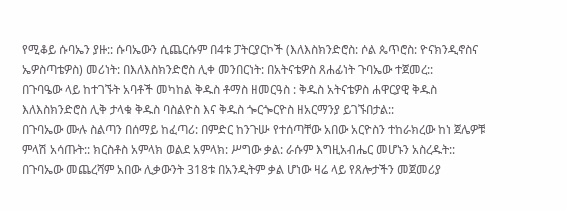የሚቆይ ሱባኤን ያዙ:: ሱባኤውን ሲጨርሱም በ4ቱ ፓትርያርኮች (እለእስክንድሮስ: ሶል ጴጥሮስ: ዮናክንዲኖስና ኤዎስጣቴዎስ) መሪነት: በእለእስክንድሮስ ሊቀ መንበርነት: በአትናቴዎስ ጸሐፊነት ጉባኤው ተጀመረ::
በጉባዔው ላይ ከተገኙት አባቶች መካከል ቅዱስ ቶማስ ዘመርዓስ : ቅዱስ አትናቴዎስ ሐዋርያዊ ቅዱስ እለእስክንድሮስ ሊቅ ታላቁ ቅዱስ ባስልዮስ እና ቅዱስ ጐርጐርዮስ ዘአርማንያ ይገኙበታል::
በጉባኤው ሙሉ ስልጣን በሰማይ ከፈጣሪ: በምድር ከንጉሡ የተሰጣቸው አበው አርዮስን ተከራክረው ከነ ጀሌዎቹ ምላሽ አሳጡት:: ክርስቶስ አምላክ ወልደ አምላክ: ሥግው ቃል: ራሱም እግዚአብሔር መሆኑን አስረዱት::
በጉባኤው መጨረሻም አበው ሊቃውንት 318ቱ በአንዲትም ቃል ሆነው ዛሬ ላይ የጸሎታችን መጀመሪያ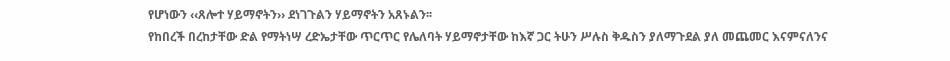የሆነውን ‹‹ጸሎተ ሃይማኖትን›› ደነገጉልን ሃይማኖትን አጸኑልን፡፡
የከበረች በረከታቸው ድል የማትነሣ ረድኤታቸው ጥርጥር የሌለባት ሃይማኖታቸው ከእኛ ጋር ትሁን ሥሉስ ቅዱስን ያለማጉደል ያለ መጨመር እናምናለንና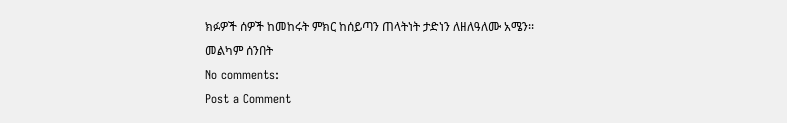ክፉዎች ሰዎች ከመከሩት ምክር ከሰይጣን ጠላትነት ታድነን ለዘለዓለሙ አሜን፡፡
መልካም ሰንበት
No comments:
Post a Comment